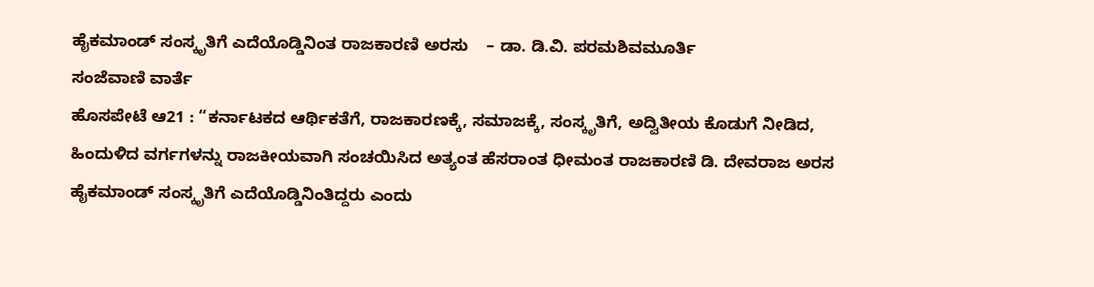ಹೈಕಮಾಂಡ್ ಸಂಸ್ಕೃತಿಗೆ ಎದೆಯೊಡ್ಡಿನಿಂತ ರಾಜಕಾರಣಿ ಅರಸು    – ಡಾ. ಡಿ.ವಿ. ಪರಮಶಿವಮೂರ್ತಿ
ಸಂಜೆವಾಣಿ ವಾರ್ತೆ
ಹೊಸಪೇಟೆ ಆ21 : “ಕರ್ನಾಟಕದ ಆರ್ಥಿಕತೆಗೆ, ರಾಜಕಾರಣಕ್ಕೆ, ಸಮಾಜಕ್ಕೆ, ಸಂಸ್ಕೃತಿಗೆ, ಅದ್ವಿತೀಯ ಕೊಡುಗೆ ನೀಡಿದ, ಹಿಂದುಳಿದ ವರ್ಗಗಳನ್ನು ರಾಜಕೀಯವಾಗಿ ಸಂಚಯಿಸಿದ ಅತ್ಯಂತ ಹೆಸರಾಂತ ಧೀಮಂತ ರಾಜಕಾರಣಿ ಡಿ. ದೇವರಾಜ ಅರಸ ಹೈಕಮಾಂಡ್ ಸಂಸ್ಕೃತಿಗೆ ಎದೆಯೊಡ್ಡಿನಿಂತಿದ್ದರು ಎಂದು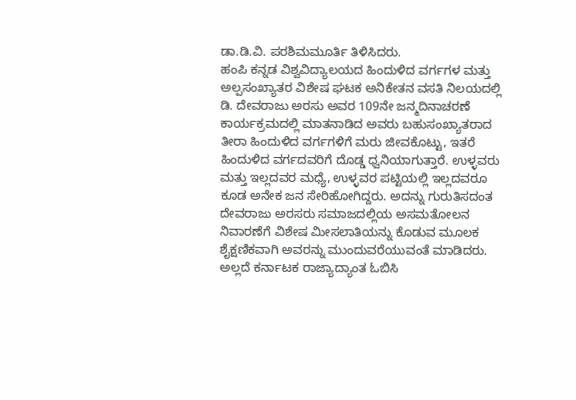ಡಾ.ಡಿ.ವಿ. ಪರಶಿಮಮೂರ್ತಿ ತಿಳಿಸಿದರು.
ಹಂಪಿ ಕನ್ನಡ ವಿಶ್ವವಿದ್ಯಾಲಯದ ಹಿಂದುಳಿದ ವರ್ಗಗಳ ಮತ್ತು ಅಲ್ಪಸಂಖ್ಯಾತರ ವಿಶೇಷ ಘಟಕ ಅನಿಕೇತನ ವಸತಿ ನಿಲಯದಲ್ಲಿ ಡಿ. ದೇವರಾಜು ಅರಸು ಅವರ 109ನೇ ಜನ್ಮದಿನಾಚರಣೆ ಕಾರ್ಯಕ್ರಮದಲ್ಲಿ ಮಾತನಾಡಿದ ಅವರು ಬಹುಸಂಖ್ಯಾತರಾದ ತೀರಾ ಹಿಂದುಳಿದ ವರ್ಗಗಳಿಗೆ ಮರು ಜೀವಕೊಟ್ಟು, ಇತರೆ ಹಿಂದುಳಿದ ವರ್ಗದವರಿಗೆ ದೊಡ್ಡ ಧ್ವನಿಯಾಗುತ್ತಾರೆ. ಉಳ್ಳವರು ಮತ್ತು ಇಲ್ಲದವರ ಮಧ್ಯೆ, ಉಳ್ಳವರ ಪಟ್ಟಿಯಲ್ಲಿ ಇಲ್ಲದವರೂ ಕೂಡ ಅನೇಕ ಜನ ಸೇರಿಹೋಗಿದ್ದರು. ಅದನ್ನು ಗುರುತಿಸದಂತ ದೇವರಾಜು ಅರಸರು ಸಮಾಜದಲ್ಲಿಯ ಅಸಮತೋಲನ ನಿವಾರಣೆಗೆ ವಿಶೇಷ ಮೀಸಲಾತಿಯನ್ನು ಕೊಡುವ ಮೂಲಕ ಶೈಕ್ಷಣಿಕವಾಗಿ ಅವರನ್ನು ಮುಂದುವರೆಯುವಂತೆ ಮಾಡಿದರು. ಅಲ್ಲದೆ ಕರ್ನಾಟಕ ರಾಜ್ಯಾದ್ಯಾಂತ ಓಬಿಸಿ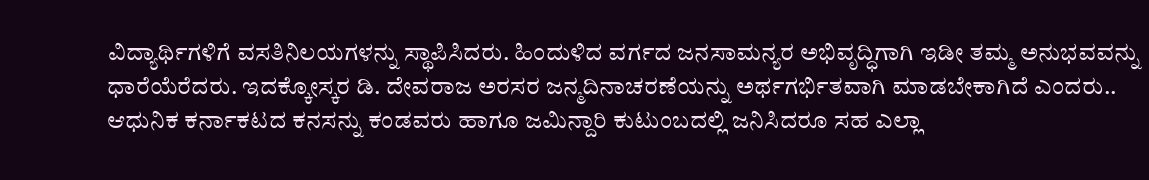ವಿದ್ಯಾರ್ಥಿಗಳಿಗೆ ವಸತಿನಿಲಯಗಳನ್ನು ಸ್ಥಾಪಿಸಿದರು. ಹಿಂದುಳಿದ ವರ್ಗದ ಜನಸಾಮನ್ಯರ ಅಭಿವೃದ್ಧಿಗಾಗಿ ಇಡೀ ತಮ್ಮ ಅನುಭವವನ್ನು ಧಾರೆಯೆರೆದರು. ಇದಕ್ಕೋಸ್ಕರ ಡಿ. ದೇವರಾಜ ಅರಸರ ಜನ್ಮದಿನಾಚರಣೆಯನ್ನು ಅರ್ಥಗರ್ಭಿತವಾಗಿ ಮಾಡಬೇಕಾಗಿದೆ ಎಂದರು..
ಆಧುನಿಕ ಕರ್ನಾಕಟದ ಕನಸನ್ನು ಕಂಡವರು ಹಾಗೂ ಜಮಿನ್ದಾರಿ ಕುಟುಂಬದಲ್ಲಿ ಜನಿಸಿದರೂ ಸಹ ಎಲ್ಲಾ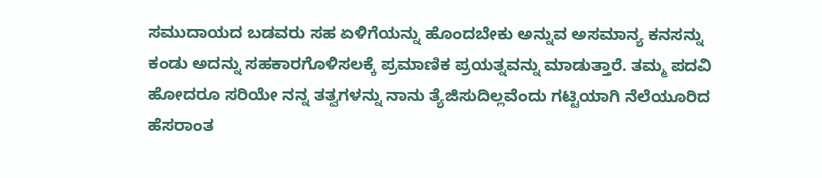ಸಮುದಾಯದ ಬಡವರು ಸಹ ಏಳಿಗೆಯನ್ನು ಹೊಂದಬೇಕು ಅನ್ನುವ ಅಸಮಾನ್ಯ ಕನಸನ್ನು ಕಂಡು ಅದನ್ನು ಸಹಕಾರಗೊಳಿಸಲಕ್ಕೆ ಪ್ರಮಾಣಿಕ ಪ್ರಯತ್ನವನ್ನು ಮಾಡುತ್ತಾರೆ. ತಮ್ಮ ಪದವಿ ಹೋದರೂ ಸರಿಯೇ ನನ್ನ ತತ್ವಗಳನ್ನು ನಾನು ತ್ಯೆಜಿಸುದಿಲ್ಲವೆಂದು ಗಟ್ಟಿಯಾಗಿ ನೆಲೆಯೂರಿದ ಹೆಸರಾಂತ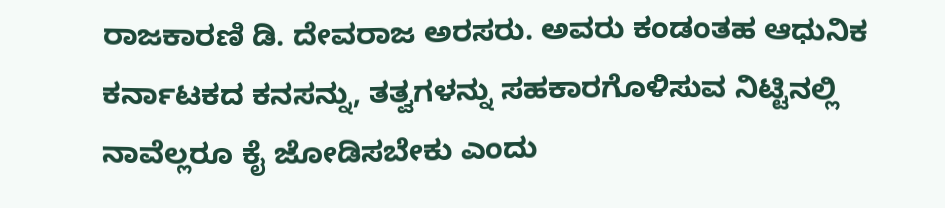ರಾಜಕಾರಣಿ ಡಿ. ದೇವರಾಜ ಅರಸರು. ಅವರು ಕಂಡಂತಹ ಆಧುನಿಕ ಕರ್ನಾಟಕದ ಕನಸನ್ನು, ತತ್ವಗಳನ್ನು ಸಹಕಾರಗೊಳಿಸುವ ನಿಟ್ಟಿನಲ್ಲಿ ನಾವೆಲ್ಲರೂ ಕೈ ಜೋಡಿಸಬೇಕು ಎಂದು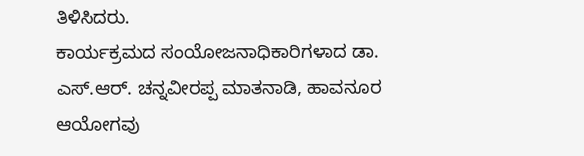ತಿಳಿಸಿದರು.
ಕಾರ್ಯಕ್ರಮದ ಸಂಯೋಜನಾಧಿಕಾರಿಗಳಾದ ಡಾ. ಎಸ್.ಆರ್. ಚನ್ನವೀರಪ್ಪ ಮಾತನಾಡಿ, ಹಾವನೂರ ಆಯೋಗವು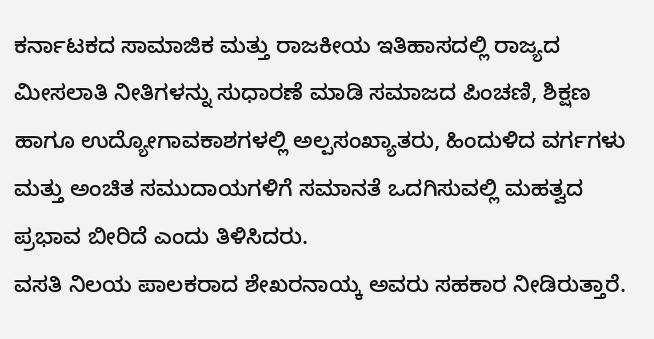ಕರ್ನಾಟಕದ ಸಾಮಾಜಿಕ ಮತ್ತು ರಾಜಕೀಯ ಇತಿಹಾಸದಲ್ಲಿ ರಾಜ್ಯದ ಮೀಸಲಾತಿ ನೀತಿಗಳನ್ನು ಸುಧಾರಣೆ ಮಾಡಿ ಸಮಾಜದ ಪಿಂಚಣಿ, ಶಿಕ್ಷಣ ಹಾಗೂ ಉದ್ಯೋಗಾವಕಾಶಗಳಲ್ಲಿ ಅಲ್ಪಸಂಖ್ಯಾತರು, ಹಿಂದುಳಿದ ವರ್ಗಗಳು ಮತ್ತು ಅಂಚಿತ ಸಮುದಾಯಗಳಿಗೆ ಸಮಾನತೆ ಒದಗಿಸುವಲ್ಲಿ ಮಹತ್ವದ ಪ್ರಭಾವ ಬೀರಿದೆ ಎಂದು ತಿಳಿಸಿದರು.
ವಸತಿ ನಿಲಯ ಪಾಲಕರಾದ ಶೇಖರನಾಯ್ಕ ಅವರು ಸಹಕಾರ ನೀಡಿರುತ್ತಾರೆ.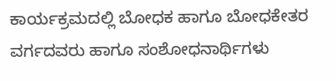ಕಾರ್ಯಕ್ರಮದಲ್ಲಿ ಬೋಧಕ ಹಾಗೂ ಬೋಧಕೇತರ ವರ್ಗದವರು ಹಾಗೂ ಸಂಶೋಧನಾರ್ಥಿಗಳು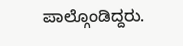ಪಾಲ್ಗೊಂಡಿದ್ದರು.